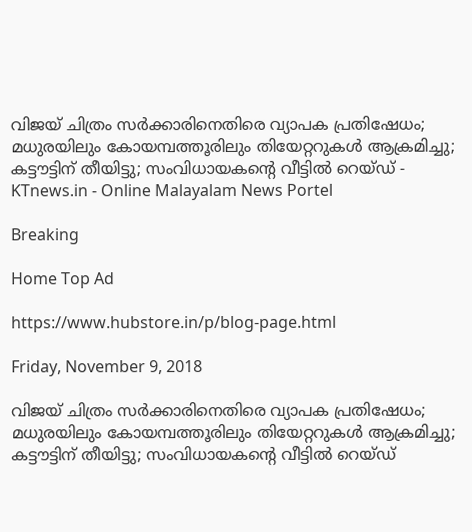വിജയ് ചിത്രം സര്‍ക്കാരിനെതിരെ വ്യാപക പ്രതിഷേധം; മധുരയിലും കോയമ്പത്തൂരിലും തിയേറ്ററുകള്‍ ആക്രമിച്ചു; കട്ടൗട്ടിന് തീയിട്ടു; സംവിധായകന്റെ വീട്ടില്‍ റെയ്ഡ് - KTnews.in - Online Malayalam News Portel

Breaking

Home Top Ad

https://www.hubstore.in/p/blog-page.html

Friday, November 9, 2018

വിജയ് ചിത്രം സര്‍ക്കാരിനെതിരെ വ്യാപക പ്രതിഷേധം; മധുരയിലും കോയമ്പത്തൂരിലും തിയേറ്ററുകള്‍ ആക്രമിച്ചു; കട്ടൗട്ടിന് തീയിട്ടു; സംവിധായകന്റെ വീട്ടില്‍ റെയ്ഡ്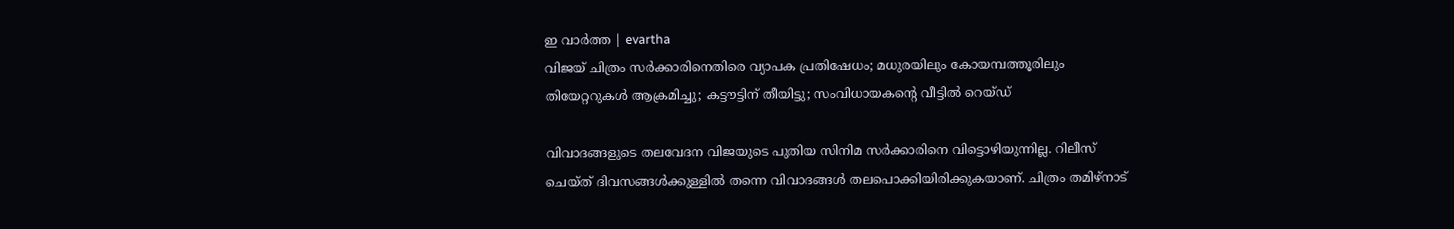ഇ വാർത്ത | evartha
വിജയ് ചിത്രം സര്‍ക്കാരിനെതിരെ വ്യാപക പ്രതിഷേധം; മധുരയിലും കോയമ്പത്തൂരിലും തിയേറ്ററുകള്‍ ആക്രമിച്ചു; കട്ടൗട്ടിന് തീയിട്ടു; സംവിധായകന്റെ വീട്ടില്‍ റെയ്ഡ്

വിവാദങ്ങളുടെ തലവേദന വിജയുടെ പുതിയ സിനിമ സര്‍ക്കാരിനെ വിട്ടൊഴിയുന്നില്ല. റിലീസ് ചെയ്ത് ദിവസങ്ങള്‍ക്കുള്ളില്‍ തന്നെ വിവാദങ്ങള്‍ തലപൊക്കിയിരിക്കുകയാണ്. ചിത്രം തമിഴ്‌നാട്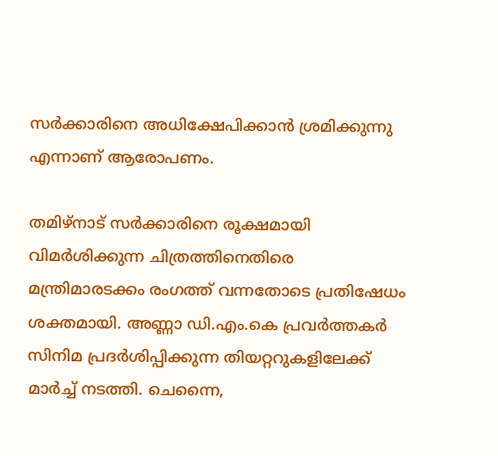സര്‍ക്കാരിനെ അധിക്ഷേപിക്കാന്‍ ശ്രമിക്കുന്നു എന്നാണ് ആരോപണം.

തമിഴ്‌നാട് സര്‍ക്കാരിനെ രൂക്ഷമായി വിമര്‍ശിക്കുന്ന ചിത്രത്തിനെതിരെ മന്ത്രിമാരടക്കം രംഗത്ത് വന്നതോടെ പ്രതിഷേധം ശക്തമായി. അണ്ണാ ഡി.എം.കെ പ്രവര്‍ത്തകര്‍ സിനിമ പ്രദര്‍ശിപ്പിക്കുന്ന തിയറ്ററുകളിലേക്ക് മാര്‍ച്ച് നടത്തി. ചെന്നൈ,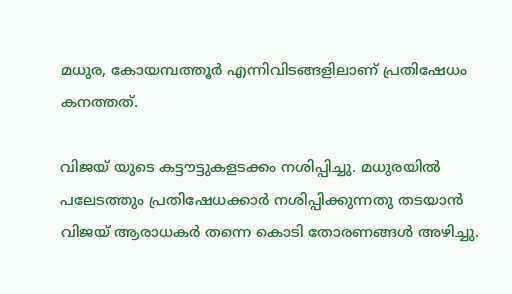മധുര, കോയമ്പത്തൂര്‍ എന്നിവിടങ്ങളിലാണ് പ്രതിഷേധം കനത്തത്.

വിജയ് യുടെ കട്ടൗട്ടുകളടക്കം നശിപ്പിച്ചു. മധുരയില്‍ പലേടത്തും പ്രതിഷേധക്കാര്‍ നശിപ്പിക്കുന്നതു തടയാന്‍ വിജയ് ആരാധകര്‍ തന്നെ കൊടി തോരണങ്ങള്‍ അഴിച്ചു.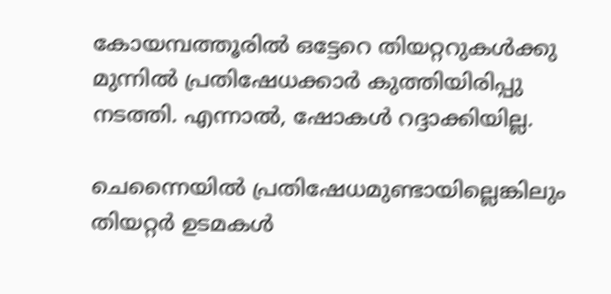കോയമ്പത്തൂരില്‍ ഒട്ടേറെ തിയറ്ററുകള്‍ക്കു മുന്നില്‍ പ്രതിഷേധക്കാര്‍ കുത്തിയിരിപ്പു നടത്തി. എന്നാല്‍, ഷോകള്‍ റദ്ദാക്കിയില്ല.

ചെന്നൈയില്‍ പ്രതിഷേധമുണ്ടായില്ലെങ്കിലും തിയറ്റര്‍ ഉടമകള്‍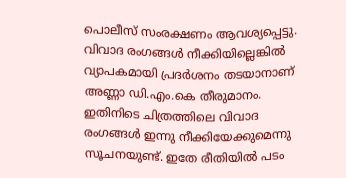പൊലീസ് സംരക്ഷണം ആവശ്യപ്പെട്ടു. വിവാദ രംഗങ്ങള്‍ നീക്കിയില്ലെങ്കില്‍ വ്യാപകമായി പ്രദര്‍ശനം തടയാനാണ് അണ്ണാ ഡി.എം.കെ തീരുമാനം. ഇതിനിടെ ചിത്രത്തിലെ വിവാദ രംഗങ്ങള്‍ ഇന്നു നീക്കിയേക്കുമെന്നു സൂചനയുണ്ട്. ഇതേ രീതിയില്‍ പടം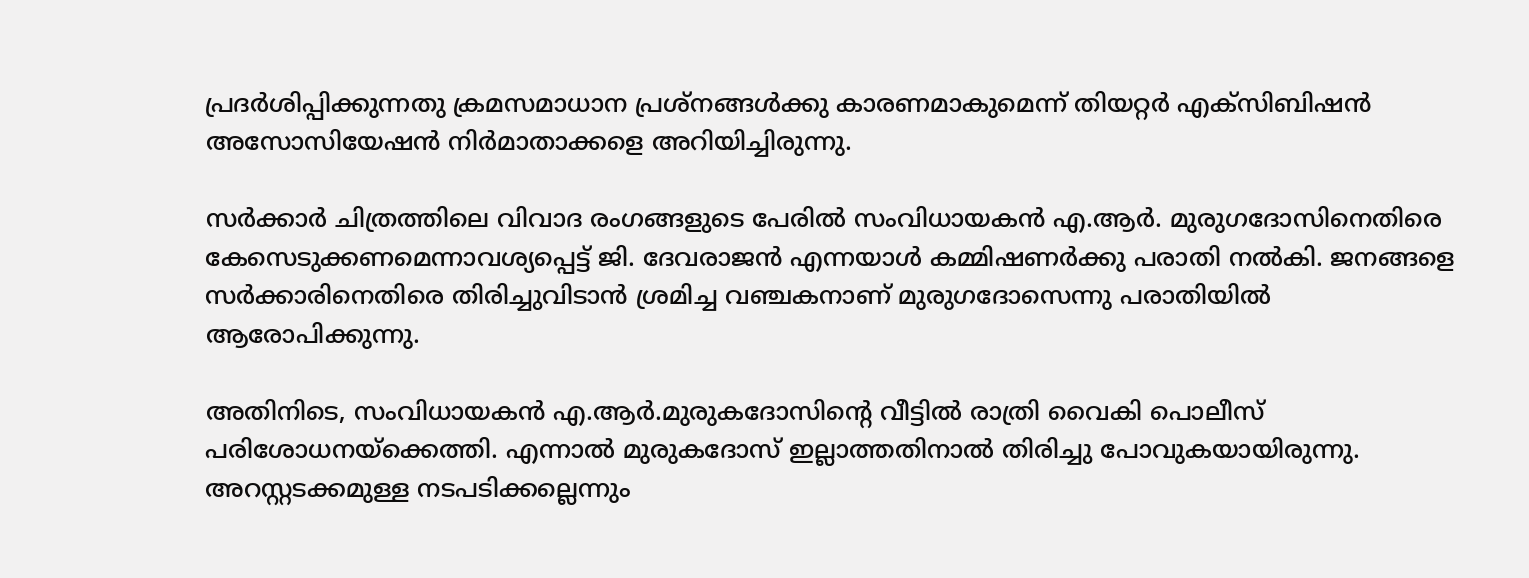പ്രദര്‍ശിപ്പിക്കുന്നതു ക്രമസമാധാന പ്രശ്‌നങ്ങള്‍ക്കു കാരണമാകുമെന്ന് തിയറ്റര്‍ എക്‌സിബിഷന്‍ അസോസിയേഷന്‍ നിര്‍മാതാക്കളെ അറിയിച്ചിരുന്നു.

സര്‍ക്കാര്‍ ചിത്രത്തിലെ വിവാദ രംഗങ്ങളുടെ പേരില്‍ സംവിധായകന്‍ എ.ആര്‍. മുരുഗദോസിനെതിരെ കേസെടുക്കണമെന്നാവശ്യപ്പെട്ട് ജി. ദേവരാജന്‍ എന്നയാള്‍ കമ്മിഷണര്‍ക്കു പരാതി നല്‍കി. ജനങ്ങളെ സര്‍ക്കാരിനെതിരെ തിരിച്ചുവിടാന്‍ ശ്രമിച്ച വഞ്ചകനാണ് മുരുഗദോസെന്നു പരാതിയില്‍ ആരോപിക്കുന്നു.

അതിനിടെ, സംവിധായകന്‍ എ.ആര്‍.മുരുകദോസിന്റെ വീട്ടില്‍ രാത്രി വൈകി പൊലീസ് പരിശോധനയ്‌ക്കെത്തി. എന്നാല്‍ മുരുകദോസ് ഇല്ലാത്തതിനാല്‍ തിരിച്ചു പോവുകയായിരുന്നു. അറസ്റ്റടക്കമുള്ള നടപടിക്കല്ലെന്നും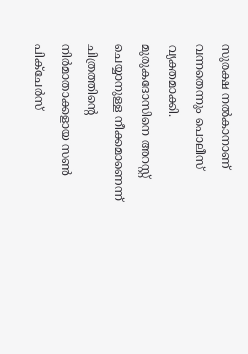സുരക്ഷ നല്‍കാനാണ് വന്നതെന്നും പൊലീസ് വ്യക്തമാക്കി. മുരുകദോസിനെ അറസ്റ്റ് ചെയ്യാനുള്ള നീക്കമാണെന്ന് ചിത്രത്തിന്റെ നിര്‍മാതാക്കളായ സണ്‍ പിക്‌ചേര്‍സ്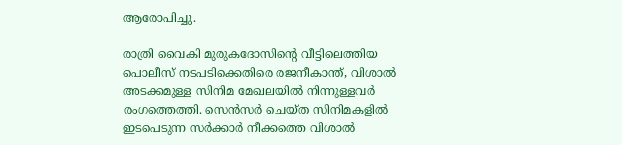ആരോപിച്ചു.

രാത്രി വൈകി മുരുകദോസിന്റെ വീട്ടിലെത്തിയ പൊലീസ് നടപടിക്കെതിരെ രജനീകാന്ത്, വിശാല്‍ അടക്കമുള്ള സിനിമ മേഖലയില്‍ നിന്നുള്ളവര്‍ രംഗത്തെത്തി. സെന്‍സര്‍ ചെയ്ത സിനിമകളില്‍ ഇടപെടുന്ന സര്‍ക്കാര്‍ നീക്കത്തെ വിശാല്‍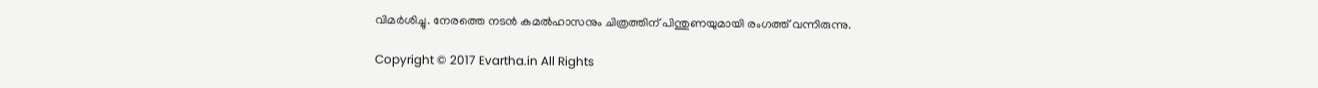വിമര്‍ശിച്ചു. നേരത്തെ നടന്‍ കമല്‍ഹാസനും ചിത്രത്തിന് പിന്തുണയുമായി രംഗത്ത് വന്നിരുന്നു.

Copyright © 2017 Evartha.in All Rights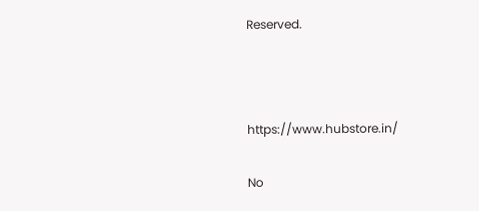Reserved.



https://www.hubstore.in/

No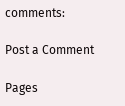comments:

Post a Comment

Pages